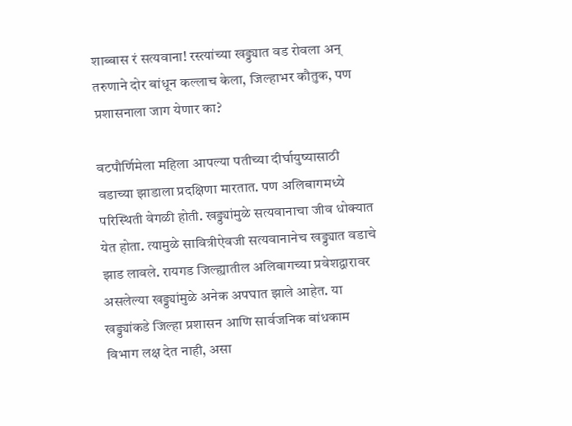शाब्बास रं सत्यवाना! रस्त्यांच्या खड्ड्यात वड रोवला अन् तरुणाने दोर बांधून कल्लाच केला, जिल्हाभर कौतुक, पण प्रशासनाला जाग येणार का?

वटपौर्णिमेला महिला आपल्या पतीच्या दीर्घायुष्यासाठी वडाच्या झाडाला प्रदक्षिणा मारतात. पण अलिबागमध्ये परिस्थिती वेगळी होती. खड्ड्यांमुळे सत्यवानाचा जीव धोक्यात येत होता. त्यामुळे सावित्रीऐवजी सत्यवानानेच खड्ड्यात वडाचे झाड लावले. रायगड जिल्ह्यातील अलिबागच्या प्रवेशद्वारावर असलेल्या खड्ड्यांमुळे अनेक अपघात झाले आहेत. या खड्ड्यांकडे जिल्हा प्रशासन आणि सार्वजनिक बांधकाम विभाग लक्ष देत नाही, असा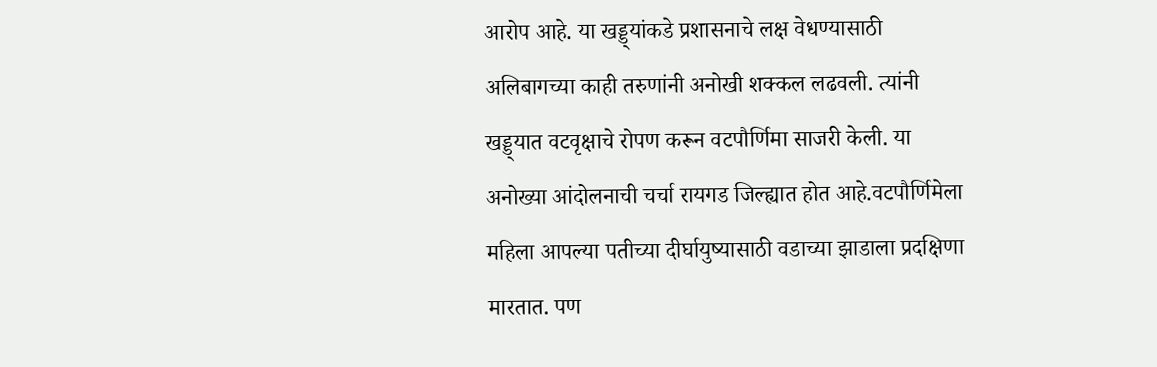आरोप आहे. या खड्ड्यांकडे प्रशासनाचे लक्ष वेधण्यासाठी अलिबागच्या काही तरुणांनी अनोखी शक्कल लढवली. त्यांनी खड्ड्यात वटवृक्षाचे रोपण करून वटपौर्णिमा साजरी केली. या अनोख्या आंदोलनाची चर्चा रायगड जिल्ह्यात होत आहे.वटपौर्णिमेला महिला आपल्या पतीच्या दीर्घायुष्यासाठी वडाच्या झाडाला प्रदक्षिणा मारतात. पण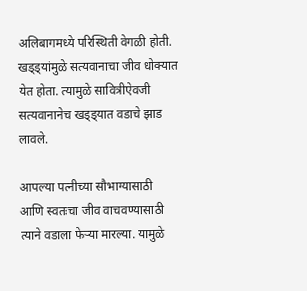अलिबागमध्ये परिस्थिती वेगळी होती. खड्ड्यांमुळे सत्यवानाचा जीव धोक्यात येत होता. त्यामुळे सावित्रीऐवजी सत्यवानानेच खड्ड्यात वडाचे झाड लावले.

आपल्या पत्नीच्या सौभाग्यासाठी आणि स्वतःचा जीव वाचवण्यासाठी त्याने वडाला फेऱ्या मारल्या. यामुळे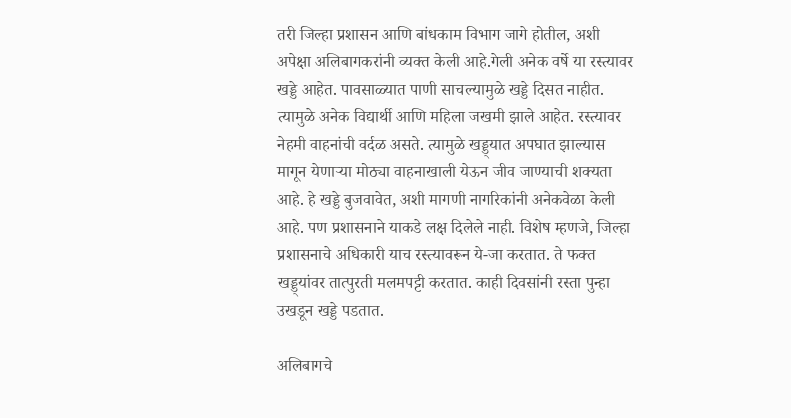तरी जिल्हा प्रशासन आणि बांधकाम विभाग जागे होतील, अशी अपेक्षा अलिबागकरांनी व्यक्त केली आहे.गेली अनेक वर्षे या रस्त्यावर खड्डे आहेत. पावसाळ्यात पाणी साचल्यामुळे खड्डे दिसत नाहीत. त्यामुळे अनेक विद्यार्थी आणि महिला जखमी झाले आहेत. रस्त्यावर नेहमी वाहनांची वर्दळ असते. त्यामुळे खड्ड्यात अपघात झाल्यास मागून येणाऱ्या मोठ्या वाहनाखाली येऊन जीव जाण्याची शक्यता आहे. हे खड्डे बुजवावेत, अशी मागणी नागरिकांनी अनेकवेळा केली आहे. पण प्रशासनाने याकडे लक्ष दिलेले नाही. विशेष म्हणजे, जिल्हा प्रशासनाचे अधिकारी याच रस्त्यावरून ये-जा करतात. ते फक्त खड्ड्यांवर तात्पुरती मलमपट्टी करतात. काही दिवसांनी रस्ता पुन्हा उखडून खड्डे पडतात.

अलिबागचे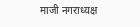माजी नगराध्यक्ष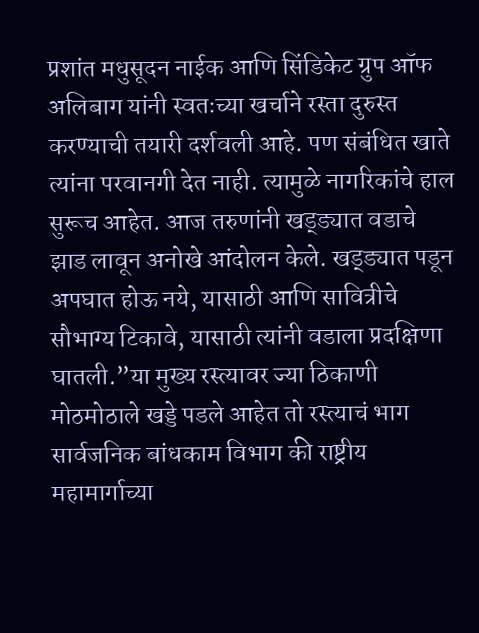प्रशांत मधुसूदन नाईक आणि सिंडिकेट ग्रुप ऑफ अलिबाग यांनी स्वतःच्या खर्चाने रस्ता दुरुस्त करण्याची तयारी दर्शवली आहे. पण संबंधित खाते त्यांना परवानगी देत नाही. त्यामुळे नागरिकांचे हाल सुरूच आहेत. आज तरुणांनी खड्ड्यात वडाचे झाड लावून अनोखे आंदोलन केले. खड्ड्यात पडून अपघात होऊ नये, यासाठी आणि सावित्रीचे सौभाग्य टिकावे, यासाठी त्यांनी वडाला प्रदक्षिणा घातली.”या मुख्य रस्त्यावर ज्या ठिकाणी मोठमोठाले खड्डे पडले आहेत तो रस्त्याचं भाग सार्वजनिक बांधकाम विभाग की राष्ट्रीय महामार्गाच्या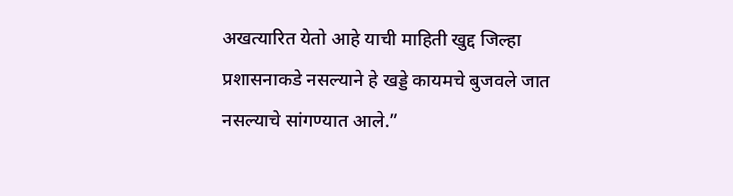अखत्यारित येतो आहे याची माहिती खुद्द जिल्हा प्रशासनाकडे नसल्याने हे खड्डे कायमचे बुजवले जात नसल्याचे सांगण्यात आले.”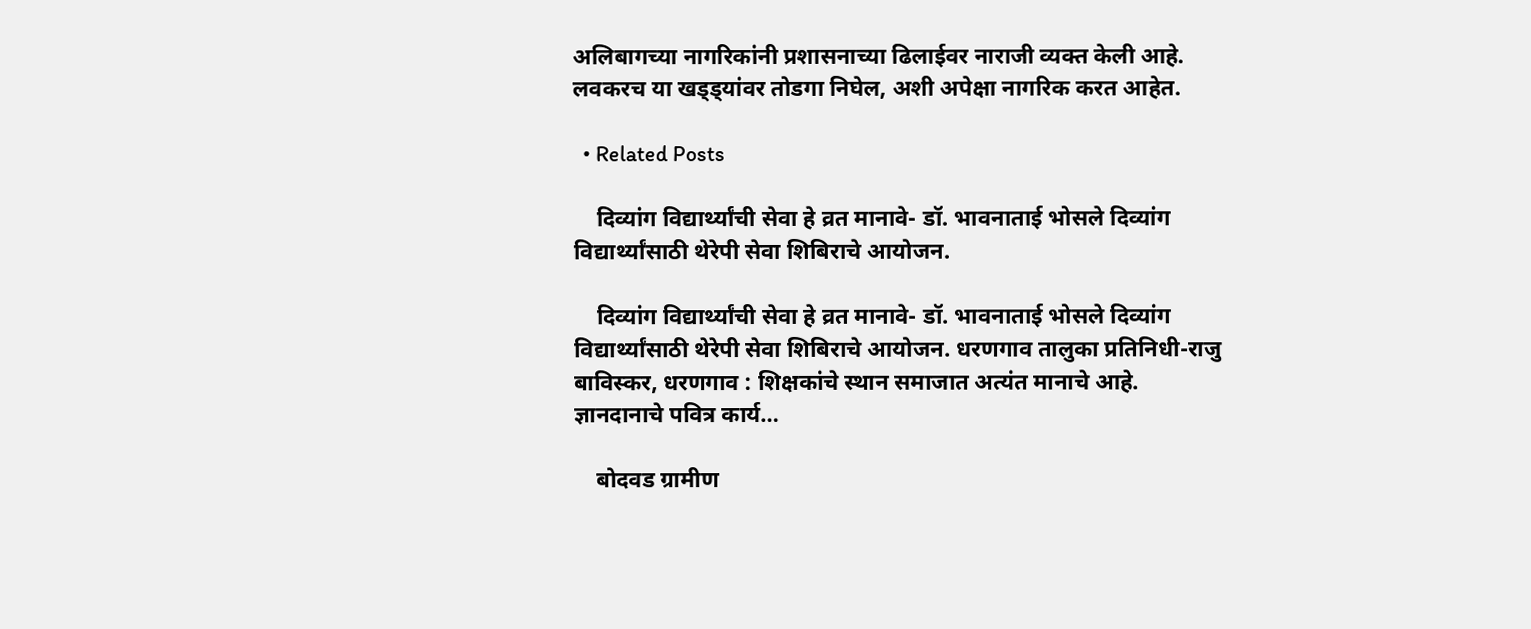अलिबागच्या नागरिकांनी प्रशासनाच्या ढिलाईवर नाराजी व्यक्त केली आहे. लवकरच या खड्ड्यांवर तोडगा निघेल, अशी अपेक्षा नागरिक करत आहेत.

  • Related Posts

    दिव्यांग विद्यार्थ्यांची सेवा हे व्रत मानावे- डॉ. भावनाताई भोसले दिव्यांग विद्यार्थ्यांसाठी थेरेपी सेवा शिबिराचे आयोजन.

    दिव्यांग विद्यार्थ्यांची सेवा हे व्रत मानावे- डॉ. भावनाताई भोसले दिव्यांग विद्यार्थ्यांसाठी थेरेपी सेवा शिबिराचे आयोजन. धरणगाव तालुका प्रतिनिधी-राजु बाविस्कर, धरणगाव : शिक्षकांचे स्थान समाजात अत्यंत मानाचे आहे. ज्ञानदानाचे पवित्र कार्य…

    बोदवड ग्रामीण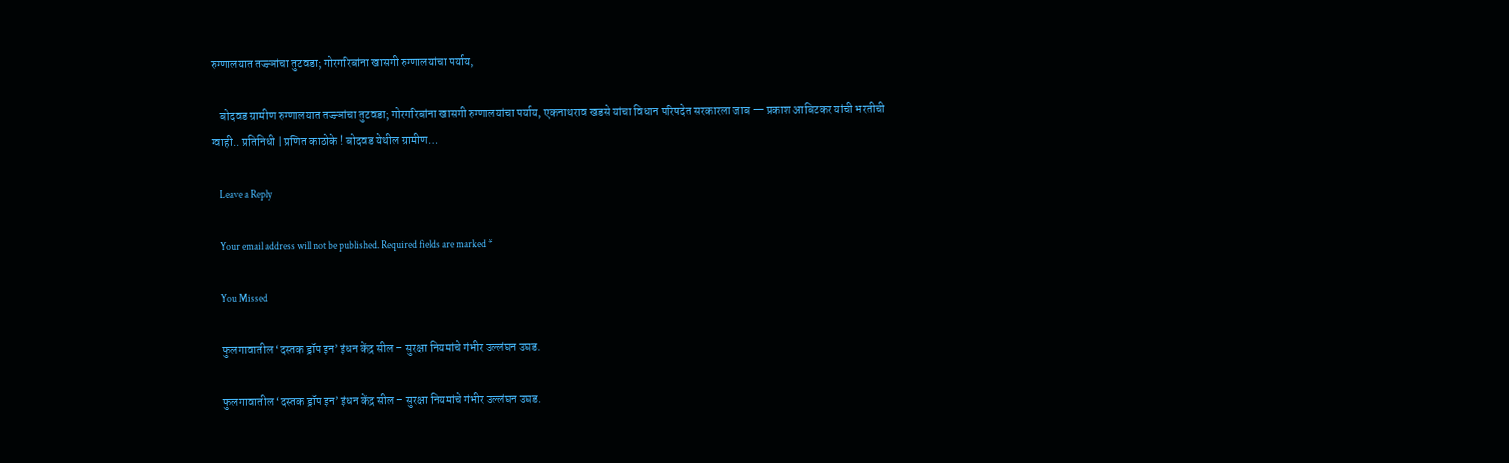रुग्णालयात तज्ज्ञांचा तुटवडा; गोरगरिबांना खासगी रुग्णालयांचा पर्याय,

    बोदवड ग्रामीण रुग्णालयात तज्ज्ञांचा तुटवडा; गोरगरिबांना खासगी रुग्णालयांचा पर्याय, एकनाथराव खडसे यांचा विधान परिषदेत सरकारला जाब — प्रकाश आबिटकर यांची भरतीची ग्वाही.. प्रतिनिधी | प्रणित काठोके ! बोदवड येथील ग्रामीण…

    Leave a Reply

    Your email address will not be published. Required fields are marked *

    You Missed

    फुलगावातील ‘दस्तक ड्रॉप इन’ इंधन केंद्र सील – सुरक्षा नियमांचे गंभीर उल्लंघन उघड.

    फुलगावातील ‘दस्तक ड्रॉप इन’ इंधन केंद्र सील – सुरक्षा नियमांचे गंभीर उल्लंघन उघड.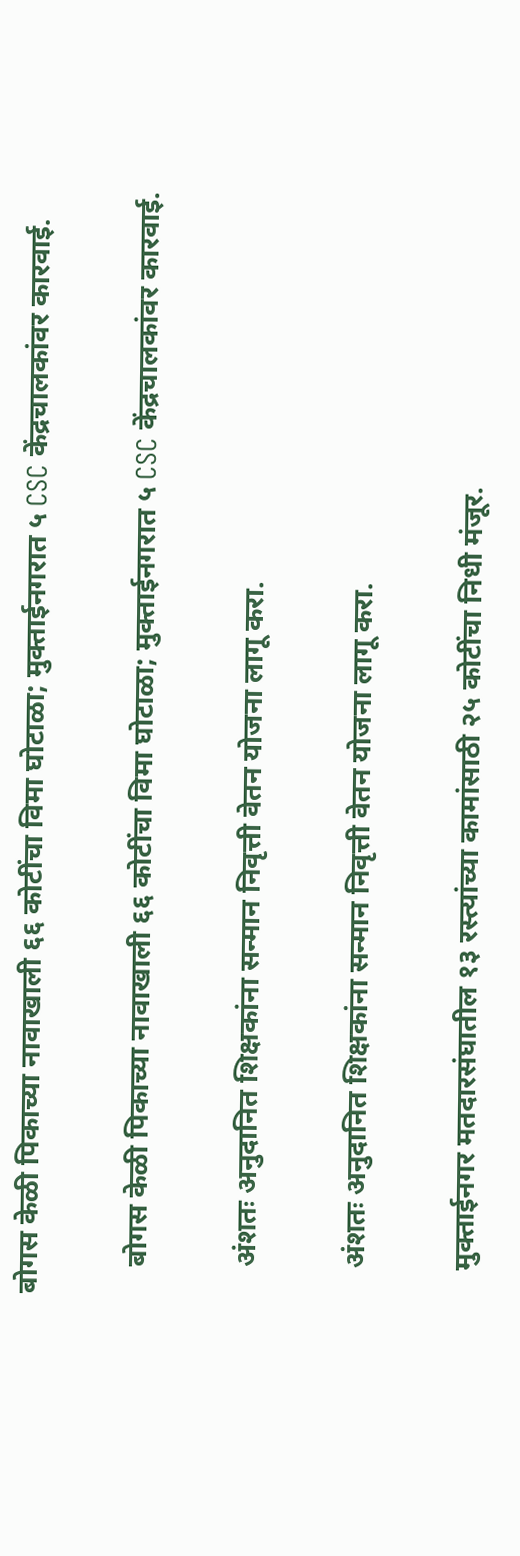बोगस केळी पिकाच्या नावाखाली ६६ कोटींचा विमा घोटाळा; मुक्ताईनगरात ५ CSC केंद्रचालकांवर कारवाई.

    बोगस केळी पिकाच्या नावाखाली ६६ कोटींचा विमा घोटाळा; मुक्ताईनगरात ५ CSC केंद्रचालकांवर कारवाई.

    अंशतः अनुदानित शिक्षकांना सन्मान निवृत्ती वेतन योजना लागू करा.

    अंशतः अनुदानित शिक्षकांना सन्मान निवृत्ती वेतन योजना लागू करा.

    मुक्ताईनगर मतदारसंघातील १३ रस्त्यांच्या कामांसाठी २५ कोटींचा निधी मंजूर.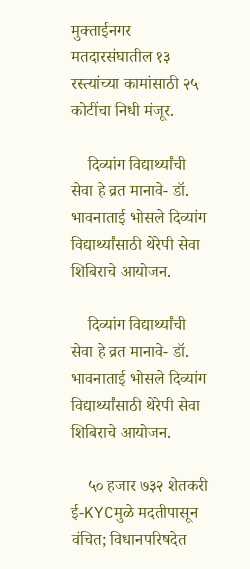मुक्ताईनगर मतदारसंघातील १३ रस्त्यांच्या कामांसाठी २५ कोटींचा निधी मंजूर.

    दिव्यांग विद्यार्थ्यांची सेवा हे व्रत मानावे- डॉ. भावनाताई भोसले दिव्यांग विद्यार्थ्यांसाठी थेरेपी सेवा शिबिराचे आयोजन.

    दिव्यांग विद्यार्थ्यांची सेवा हे व्रत मानावे- डॉ. भावनाताई भोसले दिव्यांग विद्यार्थ्यांसाठी थेरेपी सेवा शिबिराचे आयोजन.

    ५० हजार ७३२ शेतकरी ई-KYCमुळे मदतीपासून वंचित; विधानपरिषदेत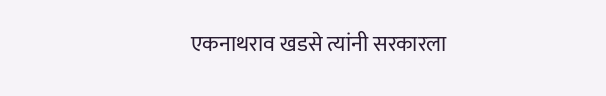एकनाथराव खडसे त्यांनी सरकारला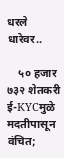धरले धारेवर..

    ५० हजार ७३२ शेतकरी ई-KYCमुळे मदतीपासून वंचित;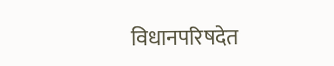विधानपरिषदेत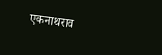एकनाथराव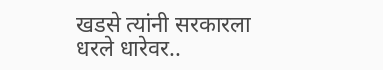खडसे त्यांनी सरकारला धरले धारेवर..